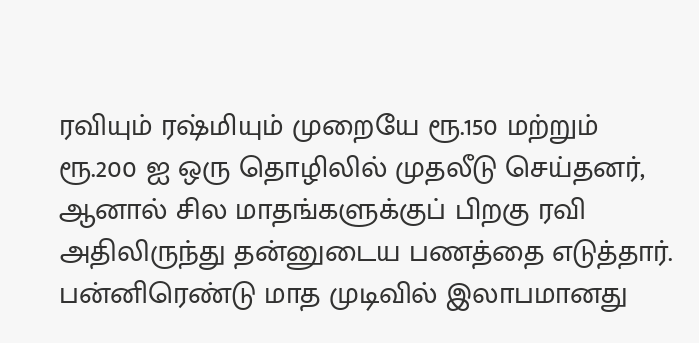ரவியும் ரஷ்மியும் முறையே ரூ.150 மற்றும் ரூ.200 ஐ ஒரு தொழிலில் முதலீடு செய்தனர், ஆனால் சில மாதங்களுக்குப் பிறகு ரவி அதிலிருந்து தன்னுடைய பணத்தை எடுத்தார். பன்னிரெண்டு மாத முடிவில் இலாபமானது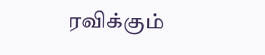ரவிக்கும்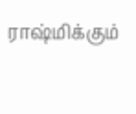ராஷ்மிக்கும்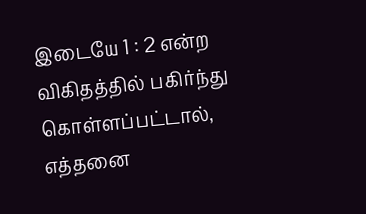இடையே 1 : 2 என்ற விகிதத்தில் பகிர்ந்து கொள்ளப்பட்டால், எத்தனை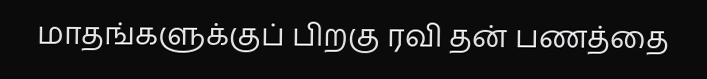மாதங்களுக்குப் பிறகு ரவி தன் பணத்தை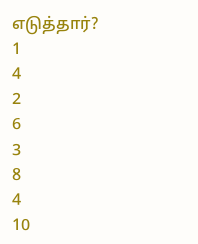எடுத்தார்?
1
4
2
6
3
8
4
10